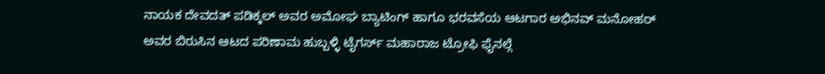ನಾಯಕ ದೇವದತ್ ಪಡಿಕ್ಕಲ್ ಅವರ ಅಮೋಘ ಬ್ಯಾಟಿಂಗ್ ಹಾಗೂ ಭರವಸೆಯ ಆಟಗಾರ ಅಭಿನವ್ ಮನೋಹರ್ ಅವರ ಬಿರುಸಿನ ಆಟದ ಪರಿಣಾಮ ಹುಬ್ಬಳ್ಳಿ ಟೈಗರ್ಸ್ ಮಹಾರಾಜ ಟ್ರೋಫಿ ಫೈನಲ್ಗೆ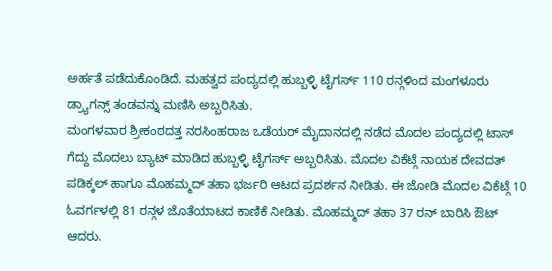ಅರ್ಹತೆ ಪಡೆದುಕೊಂಡಿದೆ. ಮಹತ್ವದ ಪಂದ್ಯದಲ್ಲಿ ಹುಬ್ಬಳ್ಳಿ ಟೈಗರ್ಸ್ 110 ರನ್ಗಳಿಂದ ಮಂಗಳೂರು ಡ್ರ್ಯಾಗನ್ಸ್ ತಂಡವನ್ನು ಮಣಿಸಿ ಅಬ್ಬರಿಸಿತು.
ಮಂಗಳವಾರ ಶ್ರೀಕಂಠದತ್ತ ನರಸಿಂಹರಾಜ ಒಡೆಯರ್ ಮೈದಾನದಲ್ಲಿ ನಡೆದ ಮೊದಲ ಪಂದ್ಯದಲ್ಲಿ ಟಾಸ್ ಗೆದ್ದು ಮೊದಲು ಬ್ಯಾಟ್ ಮಾಡಿದ ಹುಬ್ಬಳ್ಳಿ ಟೈಗರ್ಸ್ ಅಬ್ಬರಿಸಿತು. ಮೊದಲ ವಿಕೆಟ್ಗೆ ನಾಯಕ ದೇವದತ್ ಪಡಿಕ್ಕಲ್ ಹಾಗೂ ಮೊಹಮ್ಮದ್ ತಹಾ ಭರ್ಜರಿ ಆಟದ ಪ್ರದರ್ಶನ ನೀಡಿತು. ಈ ಜೋಡಿ ಮೊದಲ ವಿಕೆಟ್ಗೆ 10 ಓವರ್ಗಳಲ್ಲಿ 81 ರನ್ಗಳ ಜೊತೆಯಾಟದ ಕಾಣಿಕೆ ನೀಡಿತು. ಮೊಹಮ್ಮದ್ ತಹಾ 37 ರನ್ ಬಾರಿಸಿ ಔಟ್ ಆದರು.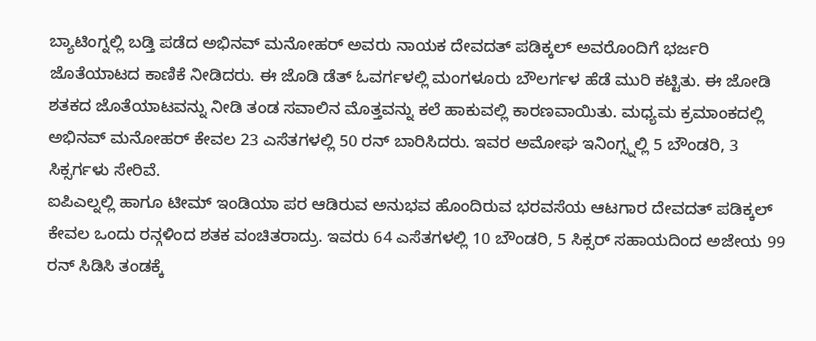ಬ್ಯಾಟಿಂಗ್ನಲ್ಲಿ ಬಡ್ತಿ ಪಡೆದ ಅಭಿನವ್ ಮನೋಹರ್ ಅವರು ನಾಯಕ ದೇವದತ್ ಪಡಿಕ್ಕಲ್ ಅವರೊಂದಿಗೆ ಭರ್ಜರಿ ಜೊತೆಯಾಟದ ಕಾಣಿಕೆ ನೀಡಿದರು. ಈ ಜೊಡಿ ಡೆತ್ ಓವರ್ಗಳಲ್ಲಿ ಮಂಗಳೂರು ಬೌಲರ್ಗಳ ಹೆಡೆ ಮುರಿ ಕಟ್ಟಿತು. ಈ ಜೋಡಿ ಶತಕದ ಜೊತೆಯಾಟವನ್ನು ನೀಡಿ ತಂಡ ಸವಾಲಿನ ಮೊತ್ತವನ್ನು ಕಲೆ ಹಾಕುವಲ್ಲಿ ಕಾರಣವಾಯಿತು. ಮಧ್ಯಮ ಕ್ರಮಾಂಕದಲ್ಲಿ ಅಭಿನವ್ ಮನೋಹರ್ ಕೇವಲ 23 ಎಸೆತಗಳಲ್ಲಿ 50 ರನ್ ಬಾರಿಸಿದರು. ಇವರ ಅಮೋಘ ಇನಿಂಗ್ಸ್ನಲ್ಲಿ 5 ಬೌಂಡರಿ, 3 ಸಿಕ್ಸರ್ಗಳು ಸೇರಿವೆ.
ಐಪಿಎಲ್ನಲ್ಲಿ ಹಾಗೂ ಟೀಮ್ ಇಂಡಿಯಾ ಪರ ಆಡಿರುವ ಅನುಭವ ಹೊಂದಿರುವ ಭರವಸೆಯ ಆಟಗಾರ ದೇವದತ್ ಪಡಿಕ್ಕಲ್ ಕೇವಲ ಒಂದು ರನ್ಗಳಿಂದ ಶತಕ ವಂಚಿತರಾದ್ರು. ಇವರು 64 ಎಸೆತಗಳಲ್ಲಿ 10 ಬೌಂಡರಿ, 5 ಸಿಕ್ಸರ್ ಸಹಾಯದಿಂದ ಅಜೇಯ 99 ರನ್ ಸಿಡಿಸಿ ತಂಡಕ್ಕೆ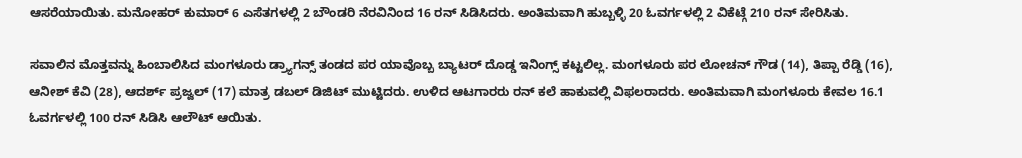ಆಸರೆಯಾಯಿತು. ಮನೋಹರ್ ಕುಮಾರ್ 6 ಎಸೆತಗಳಲ್ಲಿ 2 ಬೌಂಡರಿ ನೆರವಿನಿಂದ 16 ರನ್ ಸಿಡಿಸಿದರು. ಅಂತಿಮವಾಗಿ ಹುಬ್ಬಳ್ಳಿ 20 ಓವರ್ಗಳಲ್ಲಿ 2 ವಿಕೆಟ್ಗೆ 210 ರನ್ ಸೇರಿಸಿತು.

ಸವಾಲಿನ ಮೊತ್ತವನ್ನು ಹಿಂಬಾಲಿಸಿದ ಮಂಗಳೂರು ಡ್ರ್ಯಾಗನ್ಸ್ ತಂಡದ ಪರ ಯಾವೊಬ್ಬ ಬ್ಯಾಟರ್ ದೊಡ್ಡ ಇನಿಂಗ್ಸ್ ಕಟ್ಟಲಿಲ್ಲ. ಮಂಗಳೂರು ಪರ ಲೋಚನ್ ಗೌಡ (14), ತಿಪ್ಪಾ ರೆಡ್ಡಿ (16), ಆನೀಶ್ ಕೆವಿ (28), ಆದರ್ಶ್ ಪ್ರಜ್ವಲ್ (17) ಮಾತ್ರ ಡಬಲ್ ಡಿಜಿಟ್ ಮುಟ್ಟಿದರು. ಉಳಿದ ಆಟಗಾರರು ರನ್ ಕಲೆ ಹಾಕುವಲ್ಲಿ ವಿಫಲರಾದರು. ಅಂತಿಮವಾಗಿ ಮಂಗಳೂರು ಕೇವಲ 16.1 ಓವರ್ಗಳಲ್ಲಿ 100 ರನ್ ಸಿಡಿಸಿ ಆಲೌಟ್ ಆಯಿತು.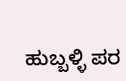ಹುಬ್ಬಳ್ಳಿ ಪರ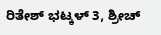ರಿತೇಶ್ ಭಟ್ಕಳ್ 3, ಶ್ರೀಚ್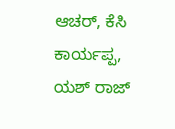ಆಚರ್, ಕೆಸಿ ಕಾರ್ಯಪ್ಪ, ಯಶ್ ರಾಜ್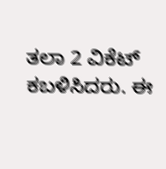ತಲಾ 2 ವಿಕೆಟ್ ಕಬಳಿಸಿದರು. ಈ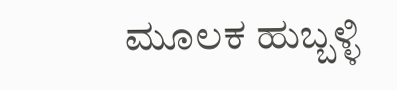ಮೂಲಕ ಹುಬ್ಬಳ್ಳಿ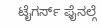ಟೈಗರ್ಸ್ ಫೈನಲ್ಗೆ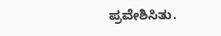ಪ್ರವೇಶಿಸಿತು.